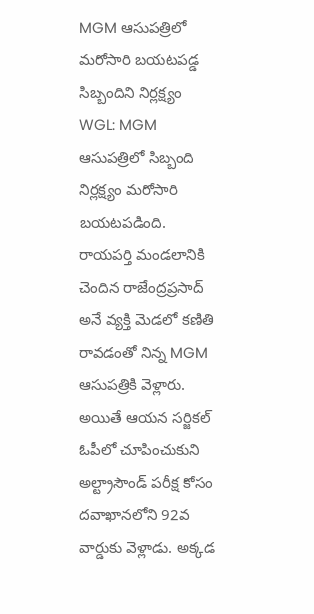MGM ఆసుపత్రిలో మరోసారి బయటపడ్డ సిబ్బందిని నిర్లక్ష్యం
WGL: MGM ఆసుపత్రిలో సిబ్బంది నిర్లక్ష్యం మరోసారి బయటపడింది. రాయపర్తి మండలానికి చెందిన రాజేంద్రప్రసాద్ అనే వ్యక్తి మెడలో కణితి రావడంతో నిన్న MGM ఆసుపత్రికి వెళ్లారు. అయితే ఆయన సర్జికల్ ఓపీలో చూపించుకుని అల్ట్రాసౌండ్ పరీక్ష కోసం దవాఖానలోని 92వ వార్డుకు వెళ్లాడు. అక్కడ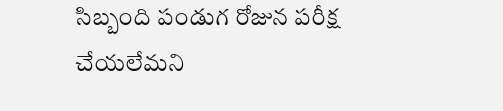సిబ్బంది పండుగ రోజున పరీక్ష చేయలేమని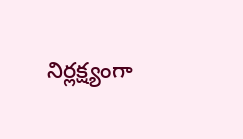నిర్లక్ష్యంగా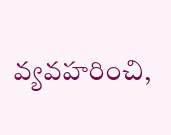వ్యవహరించి,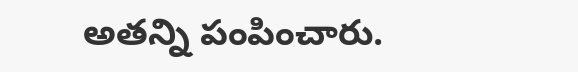అతన్ని పంపించారు.